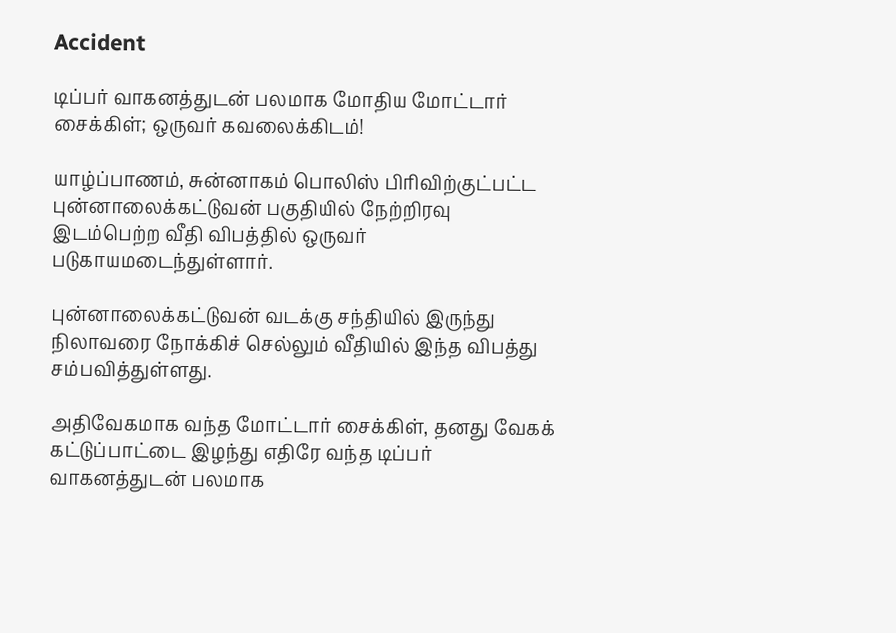Accident

டிப்பர் வாகனத்துடன் பலமாக மோதிய மோட்டார் சைக்கிள்; ஒருவர் கவலைக்கிடம்!

யாழ்ப்பாணம், சுன்னாகம் பொலிஸ் பிரிவிற்குட்பட்ட புன்னாலைக்கட்டுவன் பகுதியில் நேற்றிரவு இடம்பெற்ற வீதி விபத்தில் ஒருவர் படுகாயமடைந்துள்ளார்.

புன்னாலைக்கட்டுவன் வடக்கு சந்தியில் இருந்து நிலாவரை நோக்கிச் செல்லும் வீதியில் இந்த விபத்து சம்பவித்துள்ளது.

அதிவேகமாக வந்த மோட்டார் சைக்கிள், தனது வேகக் கட்டுப்பாட்டை இழந்து எதிரே வந்த டிப்பர் வாகனத்துடன் பலமாக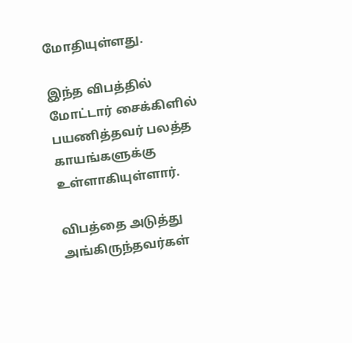மோதியுள்ளது.

இந்த விபத்தில் மோட்டார் சைக்கிளில் பயணித்தவர் பலத்த காயங்களுக்கு உள்ளாகியுள்ளார்.

விபத்தை அடுத்து அங்கிருந்தவர்கள்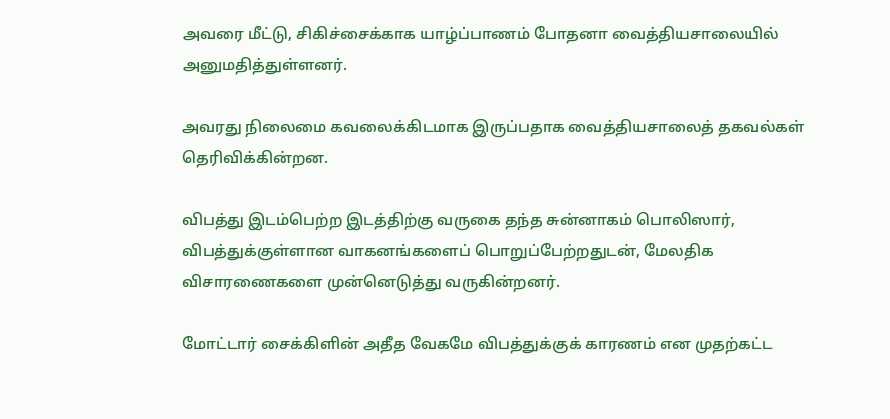அவரை மீட்டு, சிகிச்சைக்காக யாழ்ப்பாணம் போதனா வைத்தியசாலையில் அனுமதித்துள்ளனர்.

அவரது நிலைமை கவலைக்கிடமாக இருப்பதாக வைத்தியசாலைத் தகவல்கள் தெரிவிக்கின்றன.

விபத்து இடம்பெற்ற இடத்திற்கு வருகை தந்த சுன்னாகம் பொலிஸார், விபத்துக்குள்ளான வாகனங்களைப் பொறுப்பேற்றதுடன், மேலதிக விசாரணைகளை முன்னெடுத்து வருகின்றனர்.

மோட்டார் சைக்கிளின் அதீத வேகமே விபத்துக்குக் காரணம் என முதற்கட்ட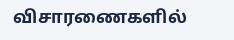விசாரணைகளில்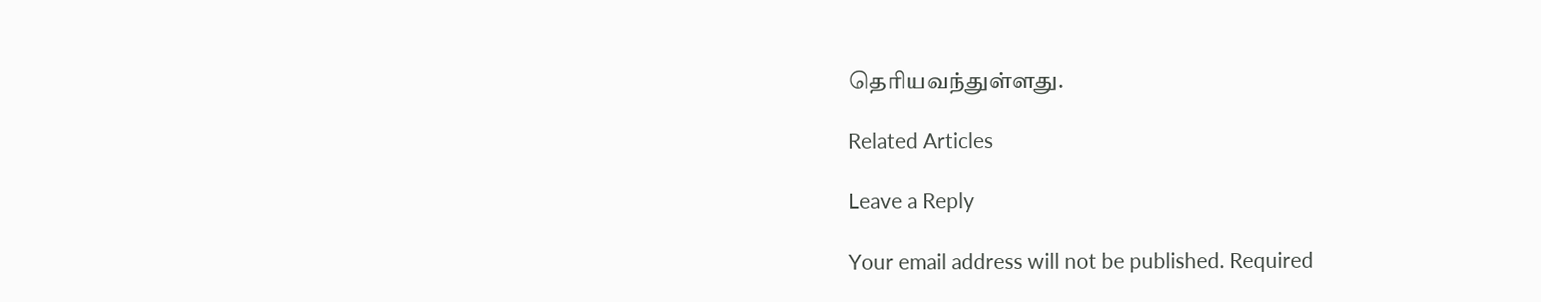தெரியவந்துள்ளது.

Related Articles

Leave a Reply

Your email address will not be published. Required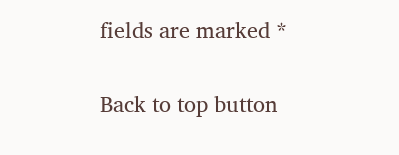fields are marked *

Back to top button